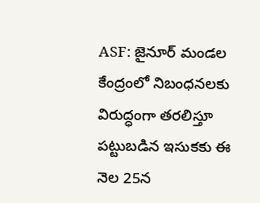ASF: జైనూర్ మండల కేంద్రంలో నిబంధనలకు విరుద్ధంగా తరలిస్తూ పట్టుబడిన ఇసుకకు ఈ నెల 25న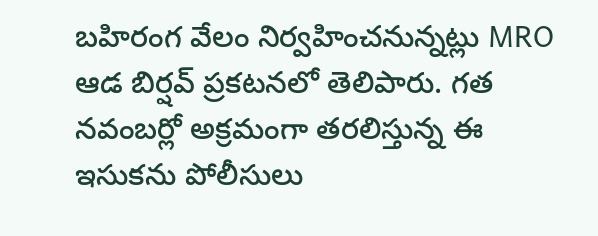బహిరంగ వేలం నిర్వహించనున్నట్లు MRO ఆడ బిర్షవ్ ప్రకటనలో తెలిపారు. గత నవంబర్లో అక్రమంగా తరలిస్తున్న ఈ ఇసుకను పోలీసులు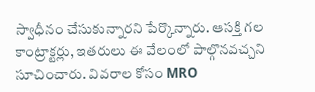స్వాధీనం చేసుకున్నారని పేర్కొన్నారు. ఆసక్తి గల కాంట్రాక్టర్లు, ఇతరులు ఈ వేలంలో పాల్గొనవచ్చని సూచించారు. వివరాల కోసం MRO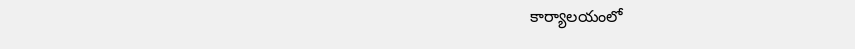కార్యాలయంలో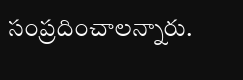సంప్రదించాలన్నారు.